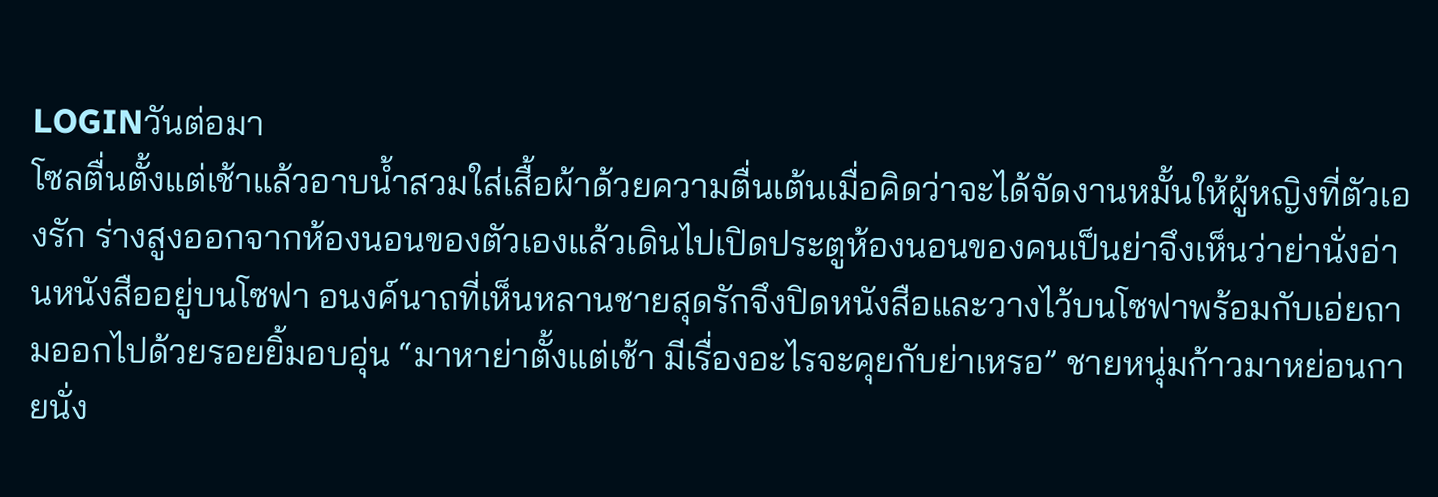LOGINวันต่อมา
โซลตื่นตั้งแต่เช้าแล้วอาบน้ำสวมใส่เสื้อผ้าด้วยความตื่นเต้นเมื่อคิดว่าจะได้จัดงานหมั้นให้ผู้หญิงที่ตัวเองรัก ร่างสูงออกจากห้องนอนของตัวเองแล้วเดินไปเปิดประตูห้องนอนของคนเป็นย่าจึงเห็นว่าย่านั่งอ่านหนังสืออยู่บนโซฟา อนงค์นาถที่เห็นหลานชายสุดรักจึงปิดหนังสือและวางไว้บนโซฟาพร้อมกับเอ่ยถามออกไปด้วยรอยยิ้มอบอุ่น “มาหาย่าตั้งแต่เช้า มีเรื่องอะไรจะคุยกับย่าเหรอ” ชายหนุ่มก้าวมาหย่อนกายนั่ง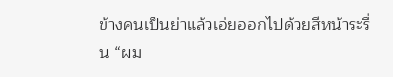ข้างคนเป็นย่าแล้วเอ่ยออกไปด้วยสีหน้าระรื่น “ผม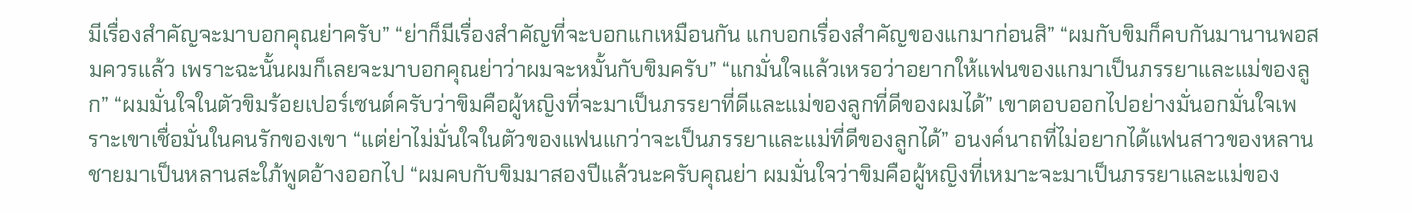มีเรื่องสำคัญจะมาบอกคุณย่าครับ” “ย่าก็มีเรื่องสำคัญที่จะบอกแกเหมือนกัน แกบอกเรื่องสำคัญของแกมาก่อนสิ” “ผมกับขิมก็คบกันมานานพอสมควรแล้ว เพราะฉะนั้นผมก็เลยจะมาบอกคุณย่าว่าผมจะหมั้นกับขิมครับ” “แกมั่นใจแล้วเหรอว่าอยากให้แฟนของแกมาเป็นภรรยาและแม่ของลูก” “ผมมั่นใจในตัวขิมร้อยเปอร์เซนต์ครับว่าขิมคือผู้หญิงที่จะมาเป็นภรรยาที่ดีและแม่ของลูกที่ดีของผมได้” เขาตอบออกไปอย่างมั่นอกมั่นใจเพราะเขาเชื่อมั่นในคนรักของเขา “แต่ย่าไม่มั่นใจในตัวของแฟนแกว่าจะเป็นภรรยาและแม่ที่ดีของลูกได้” อนงค์นาถที่ไม่อยากได้แฟนสาวของหลานชายมาเป็นหลานสะใภ้พูดอ้างออกไป “ผมคบกับขิมมาสองปีแล้วนะครับคุณย่า ผมมั่นใจว่าขิมคือผู้หญิงที่เหมาะจะมาเป็นภรรยาและแม่ของ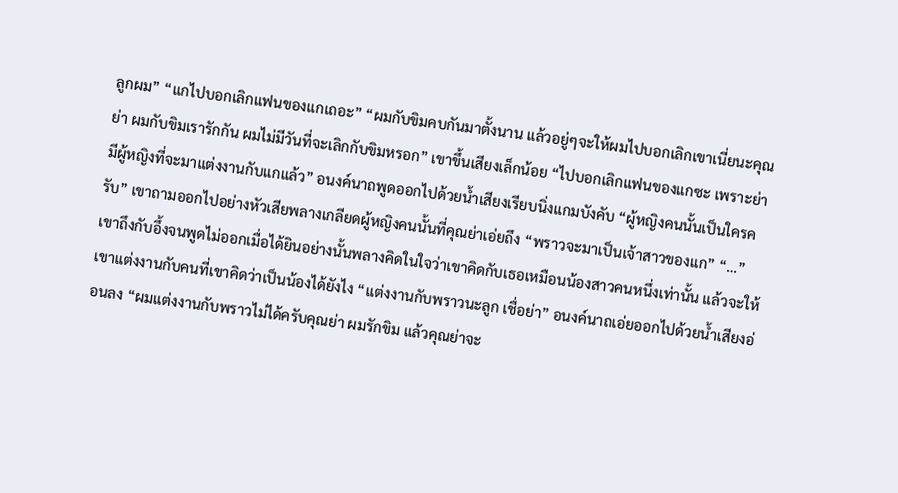ลูกผม” “แกไปบอกเลิกแฟนของแกเถอะ” “ผมกับขิมคบกันมาตั้งนาน แล้วอยู่ๆจะให้ผมไปบอกเลิกเขาเนี่ยนะคุณย่า ผมกับขิมเรารักกัน ผมไม่มีวันที่จะเลิกกับขิมหรอก” เขาขึ้นเสียงเล็กน้อย “ไปบอกเลิกแฟนของแกซะ เพราะย่ามีผู้หญิงที่จะมาแต่งงานกับแกแล้ว” อนงค์นาถพูดออกไปด้วยน้ำเสียงเรียบนิ่งแกมบังคับ “ผู้หญิงคนนั้นเป็นใครครับ” เขาถามออกไปอย่างหัวเสียพลางเกลียดผู้หญิงคนนั้นที่คุณย่าเอ่ยถึง “พราวจะมาเป็นเจ้าสาวของแก” “…” เขาถึงกับอึ้งจนพูดไม่ออกเมื่อได้ยินอย่างนั้นพลางคิดในใจว่าเขาคิดกับเธอเหมือนน้องสาวคนหนึ่งเท่านั้น แล้วจะให้เขาแต่งงานกับคนที่เขาคิดว่าเป็นน้องได้ยังไง “แต่งงานกับพราวนะลูก เชื่อย่า” อนงค์นาถเอ่ยออกไปด้วยน้ำเสียงอ่อนลง “ผมแต่งงานกับพราวไม่ได้ครับคุณย่า ผมรักขิม แล้วคุณย่าจะ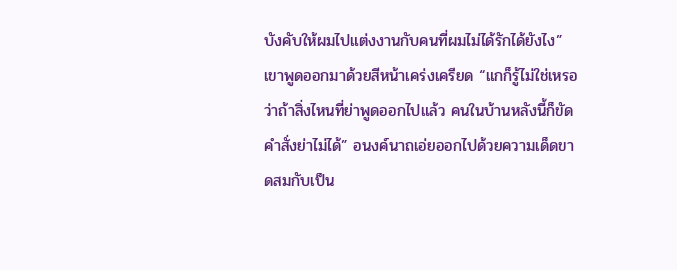บังคับให้ผมไปแต่งงานกับคนที่ผมไม่ได้รักได้ยังไง” เขาพูดออกมาด้วยสีหน้าเคร่งเครียด “แกก็รู้ไม่ใช่เหรอว่าถ้าสิ่งไหนที่ย่าพูดออกไปแล้ว คนในบ้านหลังนี้ก็ขัดคำสั่งย่าไม่ได้” อนงค์นาถเอ่ยออกไปด้วยความเด็ดขาดสมกับเป็น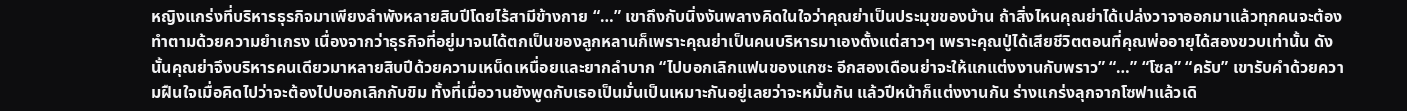หญิงแกร่งที่บริหารธุรกิจมาเพียงลำพังหลายสิบปีโดยไร้สามีข้างกาย “…” เขาถึงกับนิ่งงันพลางคิดในใจว่าคุณย่าเป็นประมุขของบ้าน ถ้าสิ่งไหนคุณย่าได้เปล่งวาจาออกมาแล้วทุกคนจะต้องทำตามด้วยความยำเกรง เนื่องจากว่าธุรกิจที่อยู่มาจนได้ตกเป็นของลูกหลานก็เพราะคุณย่าเป็นคนบริหารมาเองตั้งแต่สาวๆ เพราะคุณปู่ได้เสียชีวิตตอนที่คุณพ่ออายุได้สองขวบเท่านั้น ดังนั้นคุณย่าจึงบริหารคนเดียวมาหลายสิบปีด้วยความเหน็ดเหนื่อยและยากลำบาก “ไปบอกเลิกแฟนของแกซะ อีกสองเดือนย่าจะให้แกแต่งงานกับพราว” “…” “โซล” “ครับ” เขารับคำด้วยความฝืนใจเมื่อคิดไปว่าจะต้องไปบอกเลิกกับขิม ทั้งที่เมื่อวานยังพูดกับเธอเป็นมั่นเป็นเหมาะกันอยู่เลยว่าจะหมั้นกัน แล้วปีหน้าก็แต่งงานกัน ร่างแกร่งลุกจากโซฟาแล้วเดิ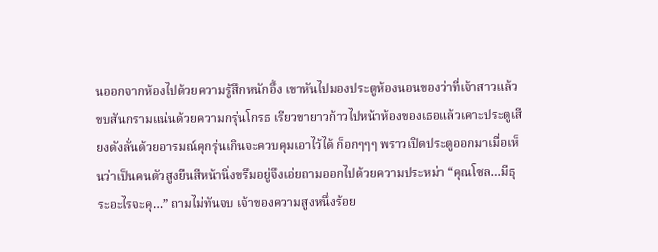นออกจากห้องไปด้วยความรู้สึกหนักอึ้ง เขาหันไปมองประตูห้องนอนของว่าที่เจ้าสาวแล้วขบสันกรามแน่นด้วยความกรุ่นโกรธ เรียวขายาวก้าวไปหน้าห้องของเธอแล้วเคาะประตูเสียงดังลั่นด้วยอารมณ์คุกรุ่นเกินจะควบคุมเอาไว้ได้ ก็อกๆๆๆ พราวเปิดประตูออกมาเมื่อเห็นว่าเป็นคนตัวสูงยืนสีหน้านิ่งขรึมอยู่จึงเอ่ยถามออกไปด้วยความประหม่า “คุณโซล…มีธุระอะไรจะคุ…” ถามไม่ทันจบ เจ้าของความสูงหนึ่งร้อย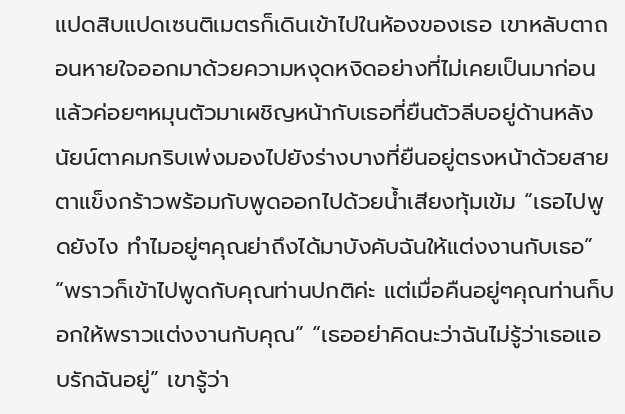แปดสิบแปดเซนติเมตรก็เดินเข้าไปในห้องของเธอ เขาหลับตาถอนหายใจออกมาด้วยความหงุดหงิดอย่างที่ไม่เคยเป็นมาก่อนแล้วค่อยๆหมุนตัวมาเผชิญหน้ากับเธอที่ยืนตัวลีบอยู่ด้านหลัง นัยน์ตาคมกริบเพ่งมองไปยังร่างบางที่ยืนอยู่ตรงหน้าด้วยสายตาแข็งกร้าวพร้อมกับพูดออกไปด้วยน้ำเสียงทุ้มเข้ม “เธอไปพูดยังไง ทำไมอยู่ๆคุณย่าถึงได้มาบังคับฉันให้แต่งงานกับเธอ” “พราวก็เข้าไปพูดกับคุณท่านปกติค่ะ แต่เมื่อคืนอยู่ๆคุณท่านก็บอกให้พราวแต่งงานกับคุณ” “เธออย่าคิดนะว่าฉันไม่รู้ว่าเธอแอบรักฉันอยู่” เขารู้ว่า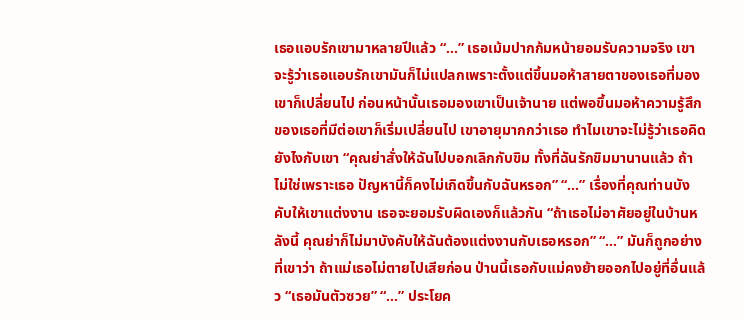เธอแอบรักเขามาหลายปีแล้ว “…” เธอเม้มปากก้มหน้ายอมรับความจริง เขาจะรู้ว่าเธอแอบรักเขามันก็ไม่แปลกเพราะตั้งแต่ขึ้นมอห้าสายตาของเธอที่มองเขาก็เปลี่ยนไป ก่อนหน้านั้นเธอมองเขาเป็นเจ้านาย แต่พอขึ้นมอห้าความรู้สึกของเธอที่มีต่อเขาก็เริ่มเปลี่ยนไป เขาอายุมากกว่าเธอ ทำไมเขาจะไม่รู้ว่าเธอคิดยังไงกับเขา “คุณย่าสั่งให้ฉันไปบอกเลิกกับขิม ทั้งที่ฉันรักขิมมานานแล้ว ถ้าไม่ใช่เพราะเธอ ปัญหานี้ก็คงไม่เกิดขึ้นกับฉันหรอก” “…” เรื่องที่คุณท่านบังคับให้เขาแต่งงาน เธอจะยอมรับผิดเองก็แล้วกัน “ถ้าเธอไม่อาศัยอยู่ในบ้านหลังนี้ คุณย่าก็ไม่มาบังคับให้ฉันต้องแต่งงานกับเธอหรอก” “…” มันก็ถูกอย่างที่เขาว่า ถ้าแม่เธอไม่ตายไปเสียก่อน ป่านนี้เธอกับแม่คงย้ายออกไปอยู่ที่อื่นแล้ว “เธอมันตัวซวย” “…” ประโยค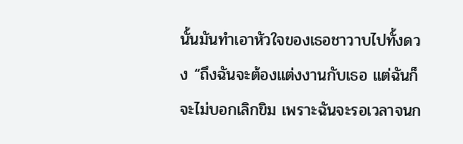นั้นมันทำเอาหัวใจของเธอชาวาบไปทั้งดวง “ถึงฉันจะต้องแต่งงานกับเธอ แต่ฉันก็จะไม่บอกเลิกขิม เพราะฉันจะรอเวลาจนก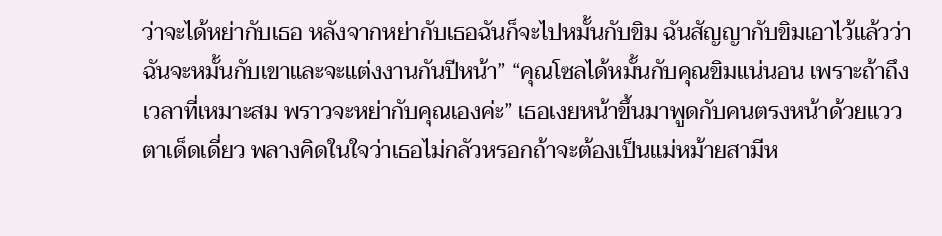ว่าจะได้หย่ากับเธอ หลังจากหย่ากับเธอฉันก็จะไปหมั้นกับขิม ฉันสัญญากับขิมเอาไว้แล้วว่าฉันจะหมั้นกับเขาและจะแต่งงานกันปีหน้า” “คุณโซลได้หมั้นกับคุณขิมแน่นอน เพราะถ้าถึงเวลาที่เหมาะสม พราวจะหย่ากับคุณเองค่ะ” เธอเงยหน้าขึ้นมาพูดกับคนตรงหน้าด้วยแววตาเด็ดเดี่ยว พลางคิดในใจว่าเธอไม่กลัวหรอกถ้าจะต้องเป็นแม่หม้ายสามีห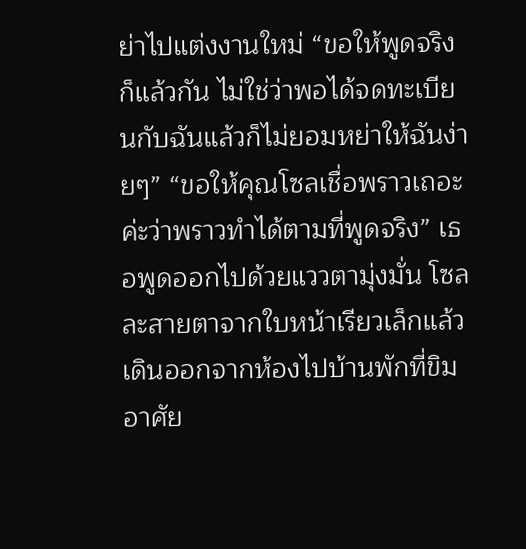ย่าไปแต่งงานใหม่ “ขอให้พูดจริงก็แล้วกัน ไม่ใช่ว่าพอได้จดทะเบียนกับฉันแล้วก็ไม่ยอมหย่าให้ฉันง่ายๆ” “ขอให้คุณโซลเชื่อพราวเถอะค่ะว่าพราวทำได้ตามที่พูดจริง” เธอพูดออกไปด้วยแววตามุ่งมั่น โซลละสายตาจากใบหน้าเรียวเล็กแล้วเดินออกจากห้องไปบ้านพักที่ขิมอาศัย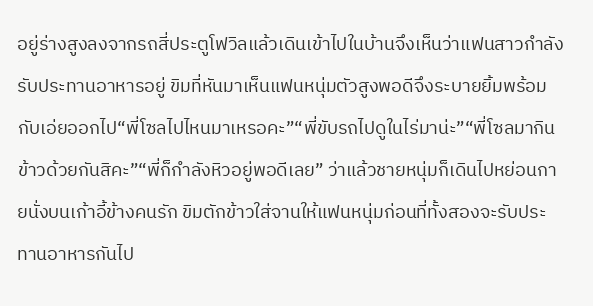อยู่ร่างสูงลงจากรถสี่ประตูโฟวิลแล้วเดินเข้าไปในบ้านจึงเห็นว่าแฟนสาวกำลังรับประทานอาหารอยู่ ขิมที่หันมาเห็นแฟนหนุ่มตัวสูงพอดีจึงระบายยิ้มพร้อมกับเอ่ยออกไป“พี่โซลไปไหนมาเหรอคะ”“พี่ขับรถไปดูในไร่มาน่ะ”“พี่โซลมากินข้าวด้วยกันสิคะ”“พี่ก็กำลังหิวอยู่พอดีเลย” ว่าแล้วชายหนุ่มก็เดินไปหย่อนกายนั่งบนเก้าอี้ข้างคนรัก ขิมตักข้าวใส่จานให้แฟนหนุ่มก่อนที่ทั้งสองจะรับประทานอาหารกันไป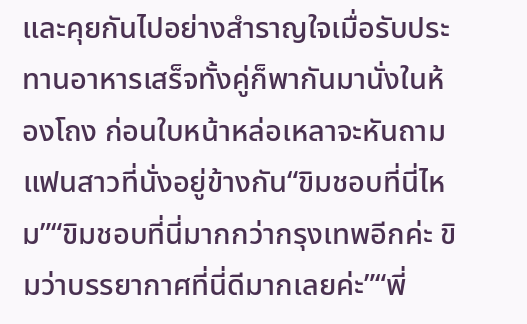และคุยกันไปอย่างสำราญใจเมื่อรับประทานอาหารเสร็จทั้งคู่ก็พากันมานั่งในห้องโถง ก่อนใบหน้าหล่อเหลาจะหันถามแฟนสาวที่นั่งอยู่ข้างกัน“ขิมชอบที่นี่ไหม”“ขิมชอบที่นี่มากกว่ากรุงเทพอีกค่ะ ขิมว่าบรรยากาศที่นี่ดีมากเลยค่ะ”“พี่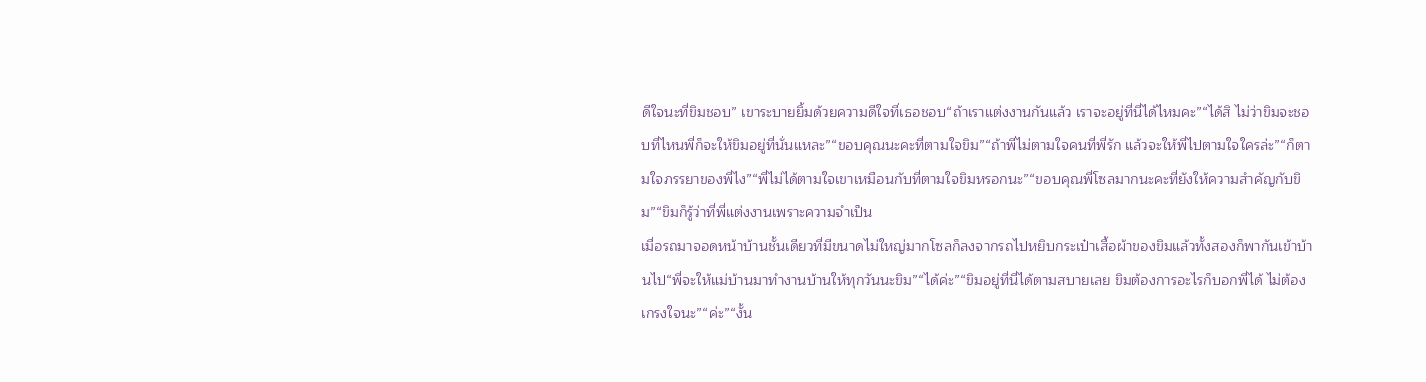ดีใจนะที่ขิมชอบ” เขาระบายยิ้มด้วยความดีใจที่เธอชอบ“ถ้าเราแต่งงานกันแล้ว เราจะอยู่ที่นี่ได้ไหมคะ”“ได้สิ ไม่ว่าขิมจะชอบที่ไหนพี่ก็จะให้ขิมอยู่ที่นั่นแหละ”“ขอบคุณนะคะที่ตามใจขิม”“ถ้าพี่ไม่ตามใจคนที่พี่รัก แล้วจะให้พี่ไปตามใจใครล่ะ”“ก็ตามใจภรรยาของพี่ไง”“พี่ไม่ได้ตามใจเขาเหมือนกับที่ตามใจขิมหรอกนะ”“ขอบคุณพี่โซลมากนะคะที่ยังให้ความสำคัญกับขิม”“ขิมก็รู้ว่าที่พี่แต่งงานเพราะความจำเป็น
เมื่อรถมาจอดหน้าบ้านชั้นเดียวที่มีขนาดไม่ใหญ่มากโซลก็ลงจากรถไปหยิบกระเป๋าเสื้อผ้าของขิมแล้วทั้งสองก็พากันเข้าบ้านไป“พี่จะให้แม่บ้านมาทำงานบ้านให้ทุกวันนะขิม”“ได้ค่ะ”“ขิมอยู่ที่นี่ได้ตามสบายเลย ขิมต้องการอะไรก็บอกพี่ได้ ไม่ต้องเกรงใจนะ”“ค่ะ”“งั้น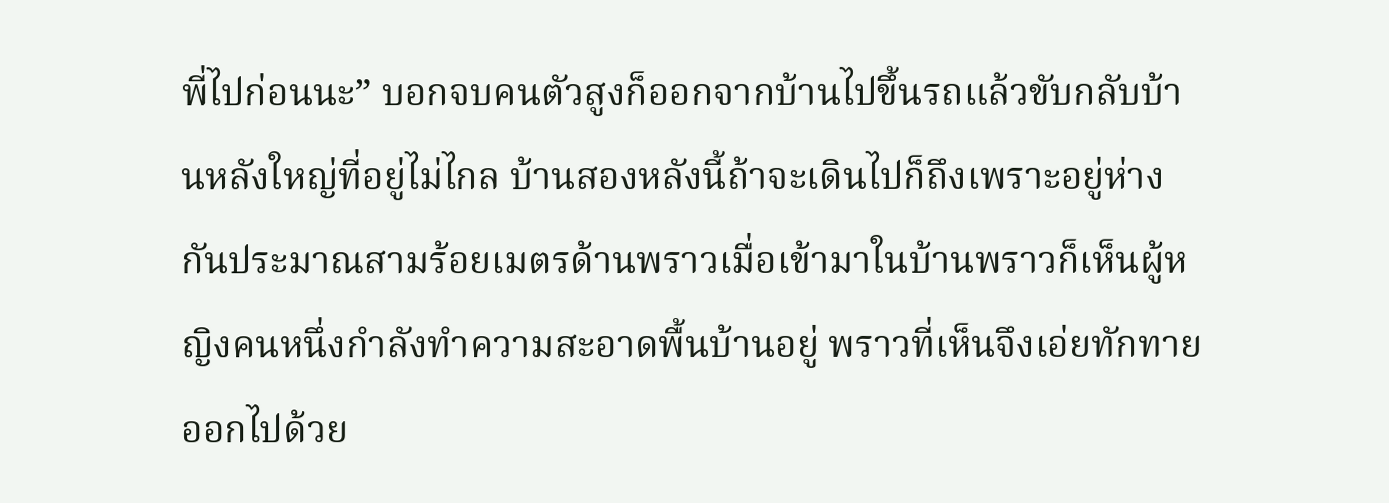พี่ไปก่อนนะ” บอกจบคนตัวสูงก็ออกจากบ้านไปขึ้นรถแล้วขับกลับบ้านหลังใหญ่ที่อยู่ไม่ไกล บ้านสองหลังนี้ถ้าจะเดินไปก็ถึงเพราะอยู่ห่างกันประมาณสามร้อยเมตรด้านพราวเมื่อเข้ามาในบ้านพราวก็เห็นผู้หญิงคนหนึ่งกำลังทำความสะอาดพื้นบ้านอยู่ พราวที่เห็นจึงเอ่ยทักทายออกไปด้วย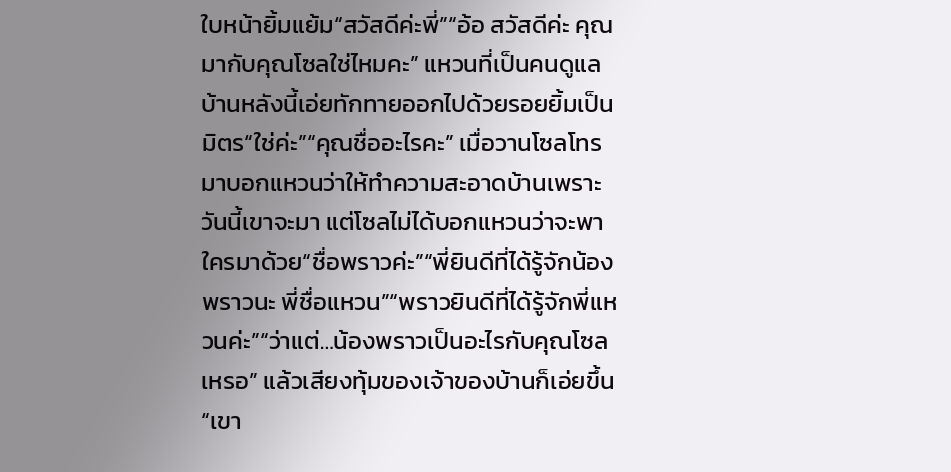ใบหน้ายิ้มแย้ม“สวัสดีค่ะพี่”“อ้อ สวัสดีค่ะ คุณมากับคุณโซลใช่ไหมคะ” แหวนที่เป็นคนดูแลบ้านหลังนี้เอ่ยทักทายออกไปด้วยรอยยิ้มเป็นมิตร“ใช่ค่ะ”“คุณชื่ออะไรคะ” เมื่อวานโซลโทรมาบอกแหวนว่าให้ทำความสะอาดบ้านเพราะวันนี้เขาจะมา แต่โซลไม่ได้บอกแหวนว่าจะพาใครมาด้วย“ชื่อพราวค่ะ”“พี่ยินดีที่ได้รู้จักน้องพราวนะ พี่ชื่อแหวน”“พราวยินดีที่ได้รู้จักพี่แหวนค่ะ”“ว่าแต่…น้องพราวเป็นอะไรกับคุณโซลเหรอ” แล้วเสียงทุ้มของเจ้าของบ้านก็เอ่ยขึ้น“เขา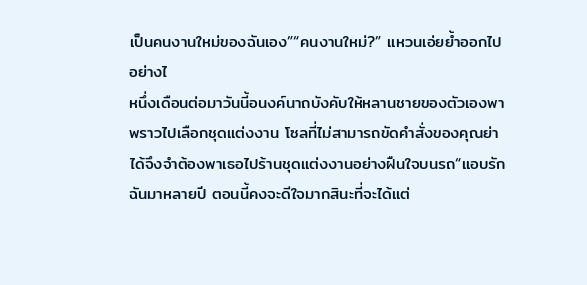เป็นคนงานใหม่ของฉันเอง”“คนงานใหม่?” แหวนเอ่ยย้ำออกไปอย่างไ
หนึ่งเดือนต่อมาวันนี้อนงค์นาถบังคับให้หลานชายของตัวเองพาพราวไปเลือกชุดแต่งงาน โซลที่ไม่สามารถขัดคำสั่งของคุณย่าได้จึงจำต้องพาเธอไปร้านชุดแต่งงานอย่างฝืนใจบนรถ“แอบรักฉันมาหลายปี ตอนนี้คงจะดีใจมากสินะที่จะได้แต่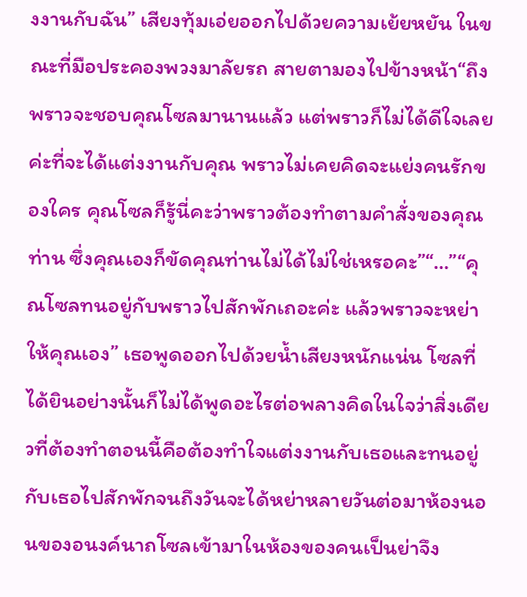งงานกับฉัน” เสียงทุ้มเอ่ยออกไปด้วยความเย้ยหยัน ในขณะที่มือประคองพวงมาลัยรถ สายตามองไปข้างหน้า“ถึงพราวจะชอบคุณโซลมานานแล้ว แต่พราวก็ไม่ได้ดีใจเลยค่ะที่จะได้แต่งงานกับคุณ พราวไม่เคยคิดจะแย่งคนรักของใคร คุณโซลก็รู้นี่คะว่าพราวต้องทำตามคำสั่งของคุณท่าน ซึ่งคุณเองก็ขัดคุณท่านไม่ได้ไม่ใช่เหรอคะ”“…”“คุณโซลทนอยู่กับพราวไปสักพักเถอะค่ะ แล้วพราวจะหย่าให้คุณเอง” เธอพูดออกไปด้วยน้ำเสียงหนักแน่น โซลที่ได้ยินอย่างนั้นก็ไม่ได้พูดอะไรต่อพลางคิดในใจว่าสิ่งเดียวที่ต้องทำตอนนี้คือต้องทำใจแต่งงานกับเธอและทนอยู่กับเธอไปสักพักจนถึงวันจะได้หย่าหลายวันต่อมาห้องนอนของอนงค์นาถโซลเข้ามาในห้องของคนเป็นย่าจึง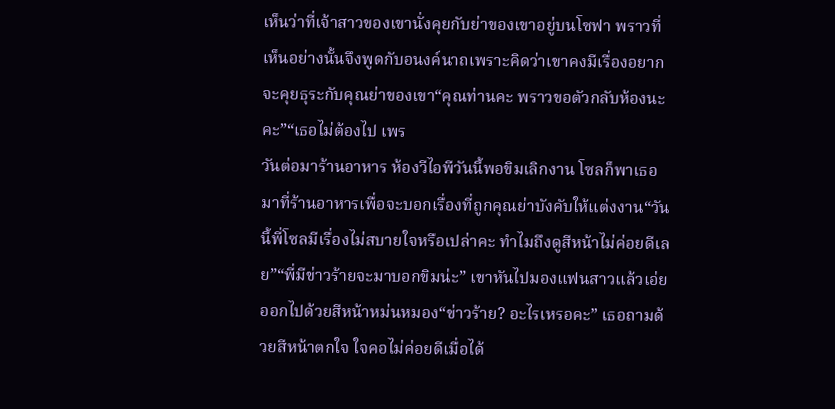เห็นว่าที่เจ้าสาวของเขานั่งคุยกับย่าของเขาอยู่บนโซฟา พราวที่เห็นอย่างนั้นจึงพูดกับอนงค์นาถเพราะคิดว่าเขาคงมีเรื่องอยากจะคุยธุระกับคุณย่าของเขา“คุณท่านคะ พราวขอตัวกลับห้องนะคะ”“เธอไม่ต้องไป เพร
วันต่อมาร้านอาหาร ห้องวีไอพีวันนี้พอขิมเลิกงาน โซลก็พาเธอมาที่ร้านอาหารเพื่อจะบอกเรื่องที่ถูกคุณย่าบังคับให้แต่งงาน“วันนี้พี่โซลมีเรื่องไม่สบายใจหรือเปล่าคะ ทำไมถึงดูสีหน้าไม่ค่อยดีเลย”“พี่มีข่าวร้ายจะมาบอกขิมน่ะ” เขาหันไปมองแฟนสาวแล้วเอ่ยออกไปด้วยสีหน้าหม่นหมอง“ข่าวร้าย? อะไรเหรอคะ” เธอถามด้วยสีหน้าตกใจ ใจคอไม่ค่อยดีเมื่อได้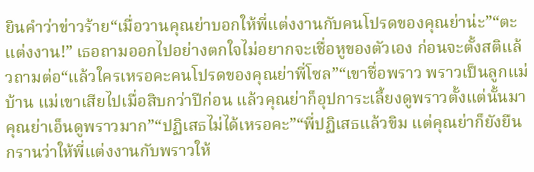ยินคำว่าข่าวร้าย“เมื่อวานคุณย่าบอกให้พี่แต่งงานกับคนโปรดของคุณย่าน่ะ”“ตะ แต่งงาน!” เธอถามออกไปอย่างตกใจไม่อยากจะเชื่อหูของตัวเอง ก่อนจะตั้งสติแล้วถามต่อ“แล้วใครเหรอคะคนโปรดของคุณย่าพี่โซล”“เขาชื่อพราว พราวเป็นลูกแม่บ้าน แม่เขาเสียไปเมื่อสิบกว่าปีก่อน แล้วคุณย่าก็อุปการะเลี้ยงดูพราวตั้งแต่นั้นมา คุณย่าเอ็นดูพราวมาก”“ปฏิเสธไม่ได้เหรอคะ”“พี่ปฏิเสธแล้วขิม แต่คุณย่าก็ยังยืนกรานว่าให้พี่แต่งงานกับพราวให้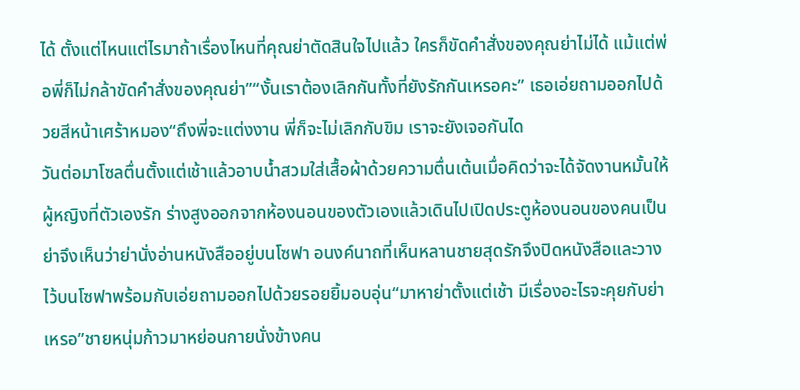ได้ ตั้งแต่ไหนแต่ไรมาถ้าเรื่องไหนที่คุณย่าตัดสินใจไปแล้ว ใครก็ขัดคำสั่งของคุณย่าไม่ได้ แม้แต่พ่อพี่ก็ไม่กล้าขัดคำสั่งของคุณย่า”“งั้นเราต้องเลิกกันทั้งที่ยังรักกันเหรอคะ” เธอเอ่ยถามออกไปด้วยสีหน้าเศร้าหมอง“ถึงพี่จะแต่งงาน พี่ก็จะไม่เลิกกับขิม เราจะยังเจอกันได
วันต่อมาโซลตื่นตั้งแต่เช้าแล้วอาบน้ำสวมใส่เสื้อผ้าด้วยความตื่นเต้นเมื่อคิดว่าจะได้จัดงานหมั้นให้ผู้หญิงที่ตัวเองรัก ร่างสูงออกจากห้องนอนของตัวเองแล้วเดินไปเปิดประตูห้องนอนของคนเป็นย่าจึงเห็นว่าย่านั่งอ่านหนังสืออยู่บนโซฟา อนงค์นาถที่เห็นหลานชายสุดรักจึงปิดหนังสือและวางไว้บนโซฟาพร้อมกับเอ่ยถามออกไปด้วยรอยยิ้มอบอุ่น“มาหาย่าตั้งแต่เช้า มีเรื่องอะไรจะคุยกับย่าเหรอ”ชายหนุ่มก้าวมาหย่อนกายนั่งข้างคน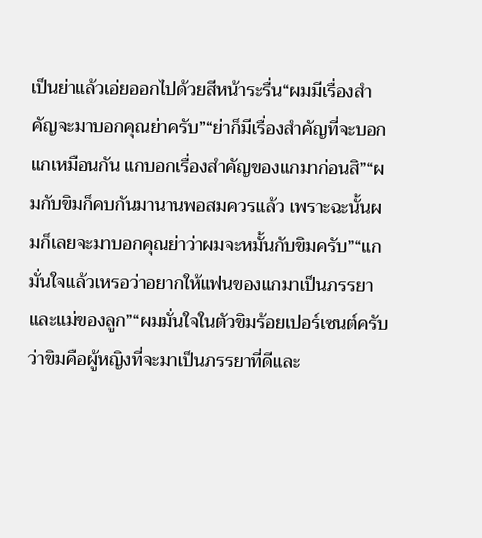เป็นย่าแล้วเอ่ยออกไปด้วยสีหน้าระรื่น“ผมมีเรื่องสำคัญจะมาบอกคุณย่าครับ”“ย่าก็มีเรื่องสำคัญที่จะบอกแกเหมือนกัน แกบอกเรื่องสำคัญของแกมาก่อนสิ”“ผมกับขิมก็คบกันมานานพอสมควรแล้ว เพราะฉะนั้นผมก็เลยจะมาบอกคุณย่าว่าผมจะหมั้นกับขิมครับ”“แกมั่นใจแล้วเหรอว่าอยากให้แฟนของแกมาเป็นภรรยาและแม่ของลูก”“ผมมั่นใจในตัวขิมร้อยเปอร์เซนต์ครับว่าขิมคือผู้หญิงที่จะมาเป็นภรรยาที่ดีและ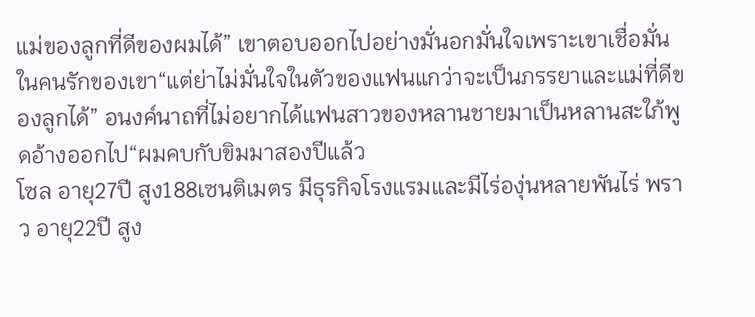แม่ของลูกที่ดีของผมได้” เขาตอบออกไปอย่างมั่นอกมั่นใจเพราะเขาเชื่อมั่นในคนรักของเขา“แต่ย่าไม่มั่นใจในตัวของแฟนแกว่าจะเป็นภรรยาและแม่ที่ดีของลูกได้” อนงค์นาถที่ไม่อยากได้แฟนสาวของหลานชายมาเป็นหลานสะใภ้พูดอ้างออกไป“ผมคบกับขิมมาสองปีแล้ว
โซล อายุ27ปี สูง188เซนติเมตร มีธุรกิจโรงแรมและมีไร่องุ่นหลายพันไร่ พราว อายุ22ปี สูง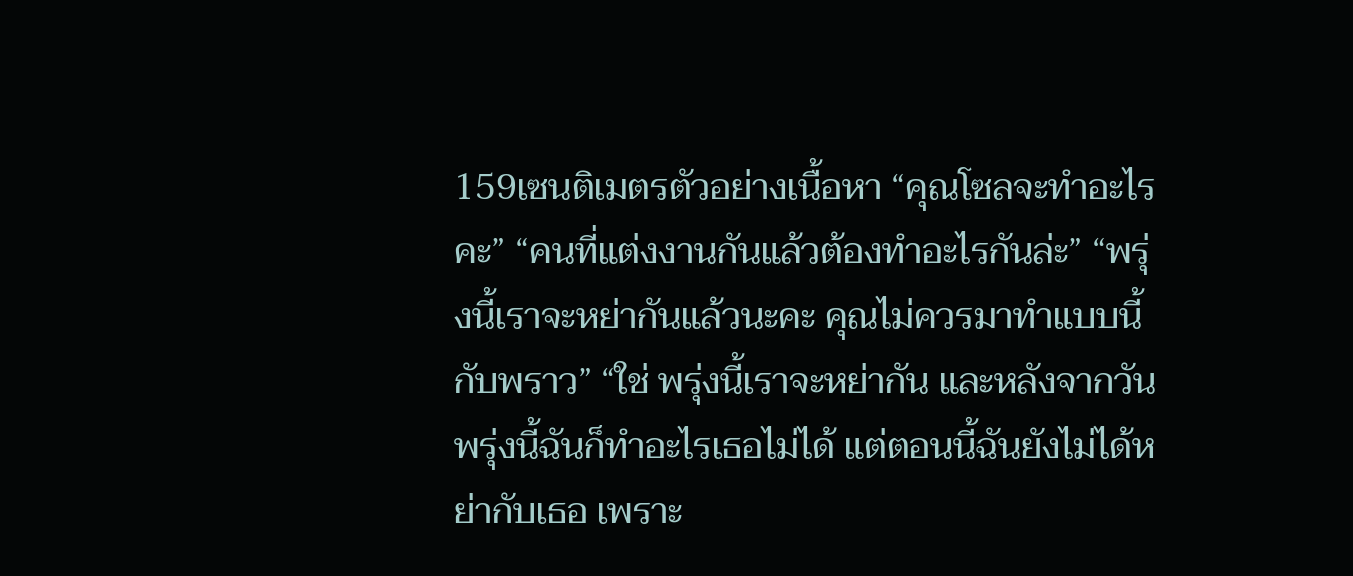159เซนติเมตรตัวอย่างเนื้อหา “คุณโซลจะทำอะไรคะ” “คนที่แต่งงานกันแล้วต้องทำอะไรกันล่ะ” “พรุ่งนี้เราจะหย่ากันแล้วนะคะ คุณไม่ควรมาทำแบบนี้กับพราว” “ใช่ พรุ่งนี้เราจะหย่ากัน และหลังจากวันพรุ่งนี้ฉันก็ทำอะไรเธอไม่ได้ แต่ตอนนี้ฉันยังไม่ได้หย่ากับเธอ เพราะ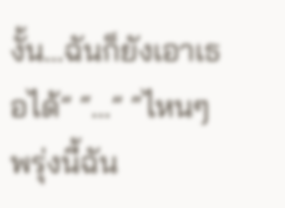งั้น…ฉันก็ยังเอาเธอได้” “…” “ไหนๆพรุ่งนี้ฉัน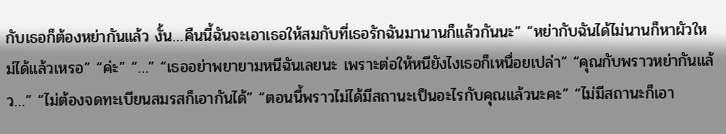กับเธอก็ต้องหย่ากันแล้ว งั้น…คืนนี้ฉันจะเอาเธอให้สมกับที่เธอรักฉันมานานก็แล้วกันนะ” “หย่ากับฉันได้ไม่นานก็หาผัวใหม่ได้แล้วเหรอ” “ค่ะ” “…” “เธออย่าพยายามหนีฉันเลยนะ เพราะต่อให้หนียังไงเธอก็เหนื่อยเปล่า” “คุณกับพราวหย่ากันแล้ว…” “ไม่ต้องจดทะเบียนสมรสก็เอากันได้” “ตอนนี้พราวไม่ได้มีสถานะเป็นอะไรกับคุณแล้วนะคะ” “ไม่มีสถานะก็เอา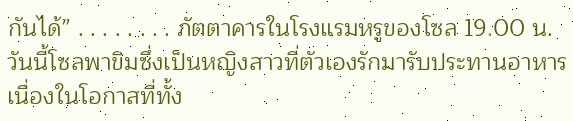กันได้” . . . . . . . . ภัตตาคารในโรงแรมหรูของโซล 19.00 น. วันนี้โซลพาขิมซึ่งเป็นหญิงสาวที่ตัวเองรักมารับประทานอาหาร เนื่องในโอกาสที่ทั้ง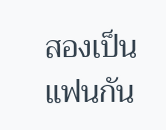สองเป็นแฟนกัน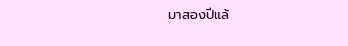มาสองปีแล้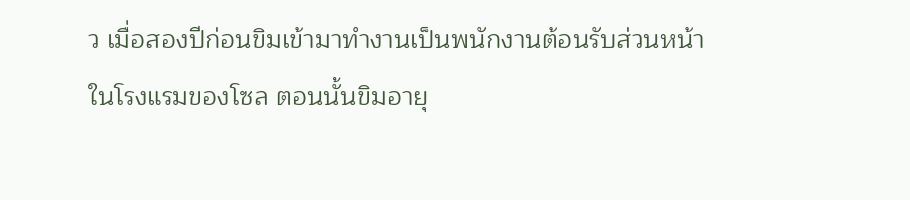ว เมื่อสองปีก่อนขิมเข้ามาทำงานเป็นพนักงานต้อนรับส่วนหน้าในโรงแรมของโซล ตอนนั้นขิมอายุ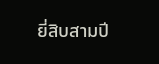ยี่สิบสามปี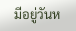มีอยู่วันห